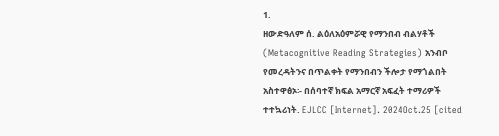1.
ዘውድዓለም ሰ. ልዕለአዕምሯዊ የማንበብ ብልሃቶች (Metacognitive Reading Strategies) አንብቦ የመረዳትንና በጥልቀት የማንበብን ችሎታ የማጎልበት አስተዋፅኦ፡- በሰባተኛ ክፍል አማርኛ አፍፈት ተማሪዎች ተተኳሪነት. EJLCC [Internet]. 2024Oct.25 [cited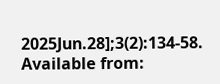2025Jun.28];3(2):134-58. Available from: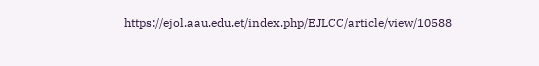https://ejol.aau.edu.et/index.php/EJLCC/article/view/10588